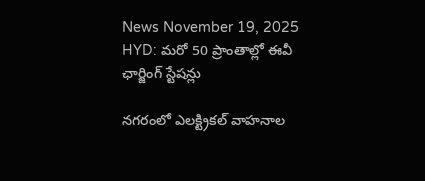News November 19, 2025
HYD: మరో 50 ప్రాంతాల్లో ఈవీ ఛార్జింగ్ స్టేషన్లు

నగరంలో ఎలక్ట్రికల్ వాహనాల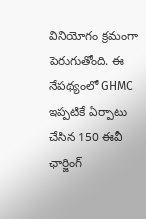వినియోగం క్రమంగా పెరుగుతోంది. ఈ నేపథ్యంలో GHMC ఇప్పటికే ఏర్పాటు చేసిన 150 ఈవీ ఛార్జింగ్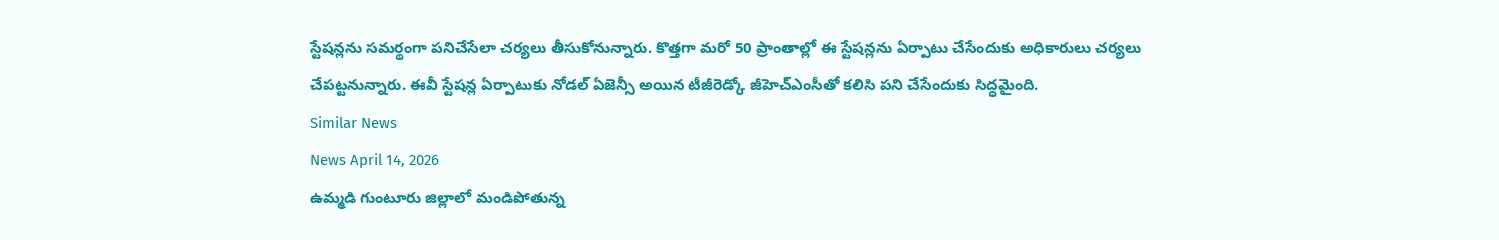స్టేషన్లను సమర్థంగా పనిచేసేలా చర్యలు తీసుకోనున్నారు. కొత్తగా మరో 50 ప్రాంతాల్లో ఈ స్టేషన్లను ఏర్పాటు చేసేందుకు అధికారులు చర్యలు చేపట్టనున్నారు. ఈవీ స్టేషన్ల ఏర్పాటుకు నోడల్ ఏజెన్సీ అయిన టీజీరెడ్కో జీహెచ్ఎంసీతో కలిసి పని చేసేందుకు సిద్ధమైంది.
Similar News
News April 14, 2026
ఉమ్మడి గుంటూరు జిల్లాలో మండిపోతున్న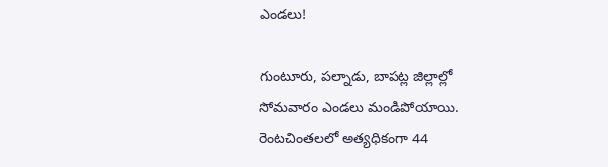ఎండలు!

గుంటూరు, పల్నాడు, బాపట్ల జిల్లాల్లో సోమవారం ఎండలు మండిపోయాయి. రెంటచింతలలో అత్యధికంగా 44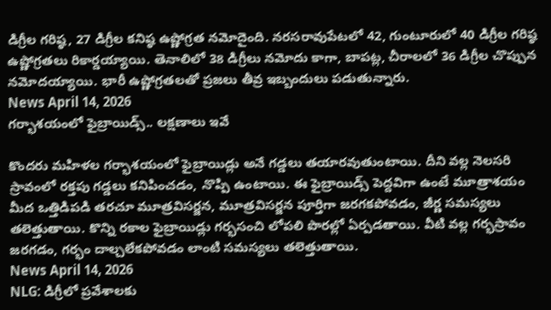డిగ్రీల గరిష్ఠ, 27 డిగ్రీల కనిష్ఠ ఉష్ణోగ్రత నమోదైంది. నరసరావుపేటలో 42, గుంటూరులో 40 డిగ్రీల గరిష్ఠ ఉష్ణోగ్రతలు రికార్డయ్యాయి. తెనాలిలో 38 డిగ్రీలు నమోదు కాగా, బాపట్ల, చీరాలలో 36 డిగ్రీల చొప్పున నమోదయ్యాయి. భారీ ఉష్ణోగ్రతలతో ప్రజలు తీవ్ర ఇబ్బందులు పడుతున్నారు.
News April 14, 2026
గర్భాశయంలో ఫైబ్రాయిడ్స్.. లక్షణాలు ఇవే

కొందరు మహిళల గర్భాశయంలో ఫైబ్రాయిడ్లు అనే గడ్డలు తయారవుతుంటాయి. దీని వల్ల నెలసరి స్రావంలో రక్తపు గడ్డలు కనిపించడం, నొప్పి ఉంటాయి. ఈ ఫైబ్రాయిడ్స్ పెద్దవిగా ఉంటే మూత్రాశయం మీద ఒత్తిడిపడి తరచూ మూత్రవిసర్జన, మూత్రవిసర్జన పూర్తిగా జరగకపోవడం, జీర్ణ సమస్యలు తలెత్తుతాయి. కొన్ని రకాల ఫైబ్రాయిడ్లు గర్భసంచి లోపలి పొరల్లో ఏర్పడతాయి. వీటి వల్ల గర్భస్రావం జరగడం, గర్భం దాల్చలేకపోవడం లాంటి సమస్యలు తలెత్తుతాయి.
News April 14, 2026
NLG: డిగ్రీలో ప్రవేశాలకు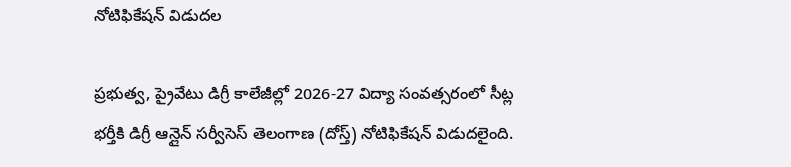నోటిఫికేషన్ విడుదల

ప్రభుత్వ, ప్రైవేటు డిగ్రీ కాలేజీల్లో 2026-27 విద్యా సంవత్సరంలో సీట్ల భర్తీకి డిగ్రీ ఆన్లైన్ సర్వీసెస్ తెలంగాణ (దోస్త్) నోటిఫికేషన్ విడుదలైంది.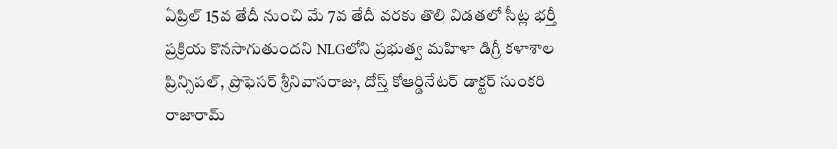ఏప్రిల్ 15వ తేదీ నుంచి మే 7వ తేదీ వరకు తొలి విడతలో సీట్ల భర్తీ ప్రక్రియ కొనసాగుతుందని NLGలోని ప్రభుత్వ మహిళా డిగ్రీ కళాశాల ప్రిన్సిపల్, ప్రొఫెసర్ శ్రీనివాసరాజు, దోస్త్ కోఆర్డినేటర్ డాక్టర్ సుంకరి రాజారామ్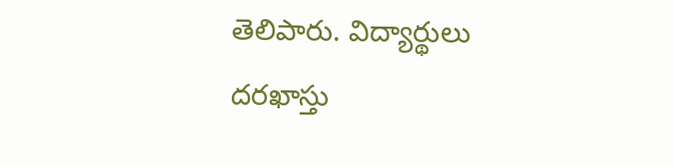తెలిపారు. విద్యార్థులు దరఖాస్తు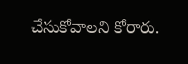చేసుకోవాలని కోరారు.